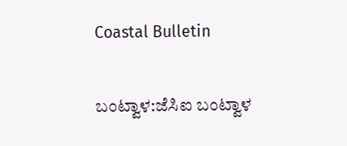Coastal Bulletin

ಬಂಟ್ವಾಳ:ಜೆಸಿಐ ಬಂಟ್ವಾಳ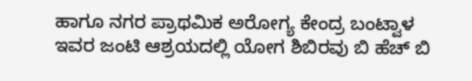ಹಾಗೂ ನಗರ ಪ್ರಾಥಮಿಕ ಅರೋಗ್ಯ ಕೇಂದ್ರ ಬಂಟ್ವಾಳ ಇವರ ಜಂಟಿ ಆಶ್ರಯದಲ್ಲಿ ಯೋಗ ಶಿಬಿರವು ಬಿ ಹೆಚ್ ಬಿ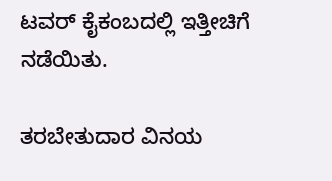ಟವರ್ ಕೈಕಂಬದಲ್ಲಿ ಇತ್ತೀಚಿಗೆ ನಡೆಯಿತು.

ತರಬೇತುದಾರ ವಿನಯ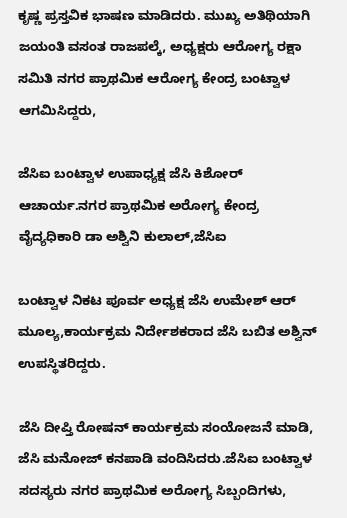ಕೃಷ್ಣ ಪ್ರಸ್ತವಿಕ ಭಾಷಣ ಮಾಡಿದರು. ಮುಖ್ಯ ಅತಿಥಿಯಾಗಿ ಜಯಂತಿ ವಸಂತ ರಾಜಪಲ್ಕೆ, ಅಧ್ಯಕ್ಷರು ಆರೋಗ್ಯ ರಕ್ಷಾ ಸಮಿತಿ ನಗರ ಪ್ರಾಥಮಿಕ ಆರೋಗ್ಯ ಕೇಂದ್ರ ಬಂಟ್ವಾಳ ಆಗಮಿಸಿದ್ದರು,

ಜೆಸಿಐ ಬಂಟ್ವಾಳ ಉಪಾಧ್ಯಕ್ಷ ಜೆಸಿ ಕಿಶೋರ್ ಆಚಾರ್ಯ.ನಗರ ಪ್ರಾಥಮಿಕ ಅರೋಗ್ಯ ಕೇಂದ್ರ ವೈದ್ಯಧಿಕಾರಿ ಡಾ ಅಶ್ವಿನಿ ಕುಲಾಲ್,ಜೆಸಿಐ

ಬಂಟ್ವಾಳ ನಿಕಟ ಪೂರ್ವ ಅಧ್ಯಕ್ಷ ಜೆಸಿ ಉಮೇಶ್ ಆರ್ ಮೂಲ್ಯ,ಕಾರ್ಯಕ್ರಮ ನಿರ್ದೇಶಕರಾದ ಜೆಸಿ ಬಬಿತ ಅಶ್ವಿನ್ ಉಪಸ್ಥಿತರಿದ್ದರು.

ಜೆಸಿ ದೀಪ್ತಿ ರೋಷನ್ ಕಾರ್ಯಕ್ರಮ ಸಂಯೋಜನೆ ಮಾಡಿ, ಜೆಸಿ ಮನೋಜ್ ಕನಪಾಡಿ ವಂದಿಸಿದರು.ಜೆಸಿಐ ಬಂಟ್ವಾಳ ಸದಸ್ಯರು ನಗರ ಪ್ರಾಥಮಿಕ ಅರೋಗ್ಯ ಸಿಬ್ಬಂದಿಗಳು,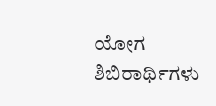ಯೋಗ ಶಿಬಿರಾರ್ಥಿಗಳು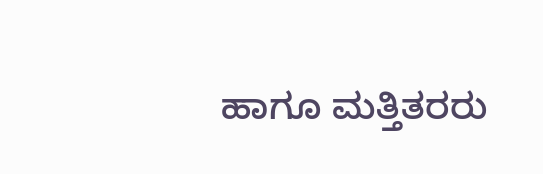ಹಾಗೂ ಮತ್ತಿತರರು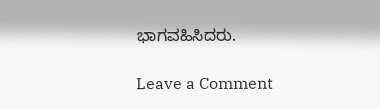ಭಾಗವಹಿಸಿದರು.

Leave a Comment